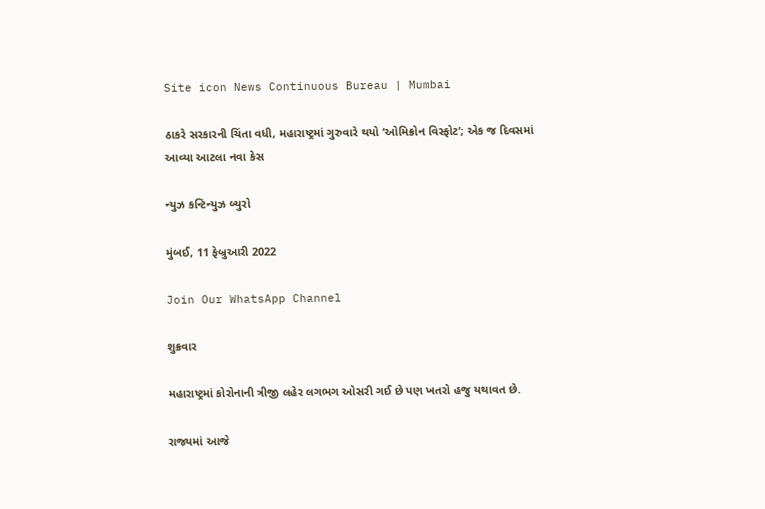Site icon News Continuous Bureau | Mumbai

ઠાકરે સરકારની ચિંતા વધી, મહારાષ્ટ્રમાં ગુરુવારે થયો ‘ઓમિક્રોન વિસ્ફોટ’; એક જ દિવસમાં આવ્યા આટલા નવા કેસ

ન્યુઝ કન્ટિન્યુઝ બ્યુરો

મુંબઈ, 11 ફેબ્રુઆરી 2022

Join Our WhatsApp Channel

શુક્રવાર

મહારાષ્ટ્રમાં કોરોનાની ત્રીજી લહેર લગભગ ઓસરી ગઈ છે પણ ખતરો હજુ યથાવત છે.

રાજ્યમાં આજે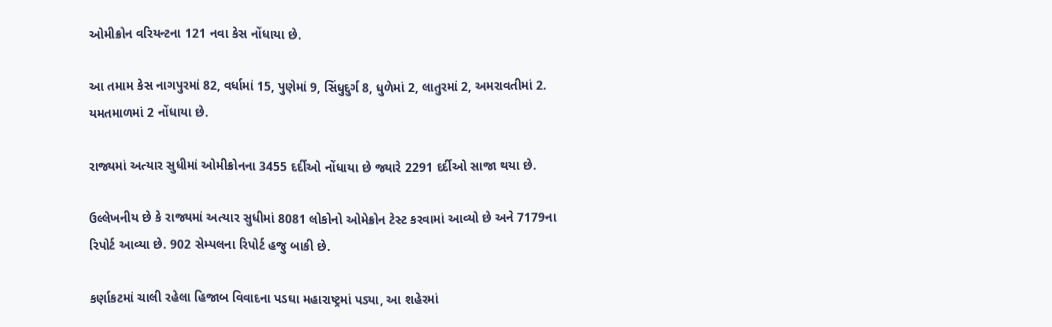ઓમીક્રોન વરિયન્ટના 121 નવા કેસ નોંધાયા છે.

આ તમામ કેસ નાગપુરમાં 82, વર્ધામાં 15, પુણેમાં 9, સિંધુદુર્ગ 8, ધુળેમાં 2, લાતુરમાં 2, અમરાવતીમાં 2. યમતમાળમાં 2 નોંધાયા છે.

રાજ્યમાં અત્યાર સુધીમાં ઓમીક્રોનના 3455 દર્દીઓ નોંધાયા છે જ્યારે 2291 દર્દીઓ સાજા થયા છે.

ઉલ્લેખનીય છે કે રાજ્યમાં અત્યાર સુધીમાં 8081 લોકોનો ઓમેક્રોન ટેસ્ટ કરવામાં આવ્યો છે અને 7179ના રિપોર્ટ આવ્યા છે. 902 સેમ્પલના રિપોર્ટ હજુ બાકી છે.

કર્ણાકટમાં ચાલી રહેલા હિજાબ વિવાદના પડઘા મહારાષ્ટ્રમાં પડ્યા, આ શહેરમાં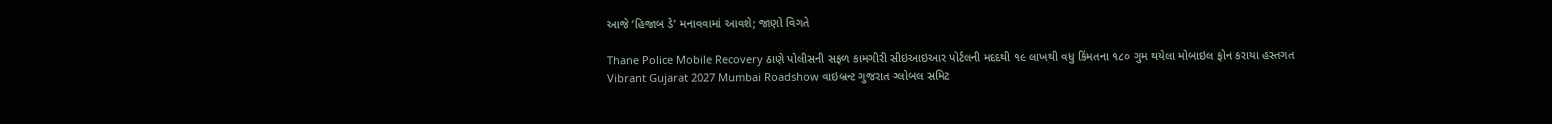આજે ‘હિજાબ ડે’ મનાવવામાં આવશે; જાણો વિગતે

Thane Police Mobile Recovery ઠાણે પોલીસની સફળ કામગીરી સીઇઆઇઆર પોર્ટલની મદદથી ૧૯ લાખથી વધુ કિંમતના ૧૮૦ ગુમ થયેલા મોબાઇલ ફોન કરાયા હસ્તગત
Vibrant Gujarat 2027 Mumbai Roadshow વાઇબ્રન્ટ ગુજરાત ગ્લોબલ સમિટ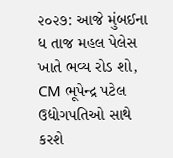૨૦૨૭: આજે મુંબઈના ધ તાજ મહલ પેલેસ ખાતે ભવ્ય રોડ શો, CM ભૂપેન્દ્ર પટેલ ઉદ્યોગપતિઓ સાથે કરશે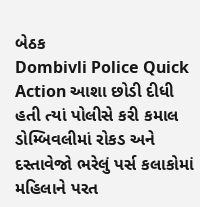બેઠક
Dombivli Police Quick Action આશા છોડી દીધી હતી ત્યાં પોલીસે કરી કમાલ ડોમ્બિવલીમાં રોકડ અને દસ્તાવેજો ભરેલું પર્સ કલાકોમાં મહિલાને પરત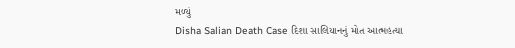મળ્યું
Disha Salian Death Case દિશા સાલિયાનનું મોત આત્મહત્યા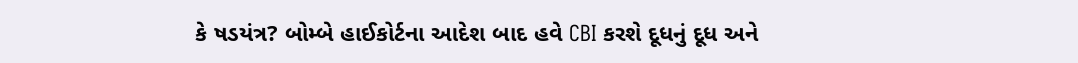કે ષડયંત્ર? બોમ્બે હાઈકોર્ટના આદેશ બાદ હવે CBI કરશે દૂધનું દૂધ અને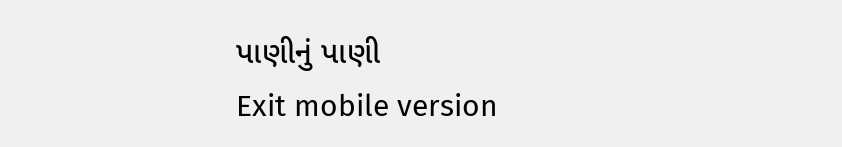પાણીનું પાણી
Exit mobile version